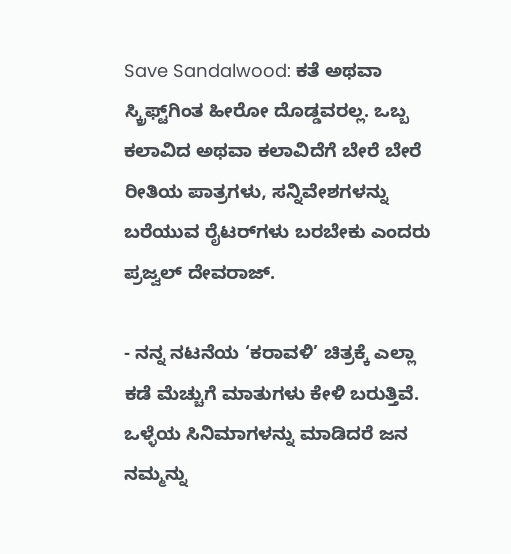Save Sandalwood: ಕತೆ ಅಥವಾ ಸ್ಕ್ರಿಫ್ಟ್‌ಗಿಂತ ಹೀರೋ ದೊಡ್ಡವರಲ್ಲ. ಒಬ್ಬ ಕಲಾವಿದ ಅಥವಾ ಕಲಾವಿದೆಗೆ ಬೇರೆ ಬೇರೆ ರೀತಿಯ ಪಾತ್ರಗಳು, ಸನ್ನಿವೇಶಗಳನ್ನು ಬರೆಯುವ ರೈಟರ್‌ಗಳು ಬರಬೇಕು ಎಂದರು ಪ್ರಜ್ವಲ್ ದೇವರಾಜ್.

- ನನ್ನ ನಟನೆಯ ‘ಕರಾವಳಿ’ ಚಿತ್ರಕ್ಕೆ ಎಲ್ಲಾ ಕಡೆ ಮೆಚ್ಚುಗೆ ಮಾತುಗಳು ಕೇಳಿ ಬರುತ್ತಿವೆ. ಒಳ್ಳೆಯ ಸಿನಿಮಾಗಳನ್ನು ಮಾಡಿದರೆ ಜನ ನಮ್ಮನ್ನು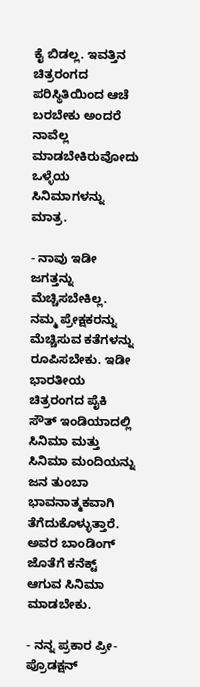ಕೈ ಬಿಡಲ್ಲ. ಇವತ್ತಿನ ಚಿತ್ರರಂಗದ ಪರಿಸ್ಥಿತಿಯಿಂದ ಆಚೆ ಬರಬೇಕು ಅಂದರೆ ನಾವೆಲ್ಲ ಮಾಡಬೇಕಿರುವೋದು ಒಳ್ಳೆಯ ಸಿನಿಮಾಗಳನ್ನು ಮಾತ್ರ.

- ನಾವು ಇಡೀ ಜಗತ್ತನ್ನು ಮೆಚ್ಚಿಸಬೇಕಿಲ್ಲ. ನಮ್ಮ ಪ್ರೇಕ್ಷಕರನ್ನು ಮೆಚ್ಚಿಸುವ ಕತೆಗಳನ್ನು ರೂಪಿಸಬೇಕು. ಇಡೀ ಭಾರತೀಯ ಚಿತ್ರರಂಗದ ಪೈಕಿ ಸೌತ್‌ ಇಂಡಿಯಾದಲ್ಲಿ ಸಿನಿಮಾ ಮತ್ತು ಸಿನಿಮಾ ಮಂದಿಯನ್ನು ಜನ ತುಂಬಾ ಭಾವನಾತ್ಮಕವಾಗಿ ತೆಗೆದುಕೊಳ್ಳುತ್ತಾರೆ. ಅವರ ಬಾಂಡಿಂಗ್‌ ಜೊತೆಗೆ ಕನೆಕ್ಟ್‌ ಆಗುವ ಸಿನಿಮಾ ಮಾಡಬೇಕು.

- ನನ್ನ ಪ್ರಕಾರ ಪ್ರೀ- ಪ್ರೊಡಕ್ಷನ್‌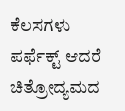ಕೆಲಸಗಳು ಪರ್ಫೆಕ್ಟ್‌ ಆದರೆ ಚಿತ್ರೋದ್ಯಮದ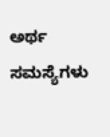ಅರ್ಥ ಸಮಸ್ಯೆಗಳು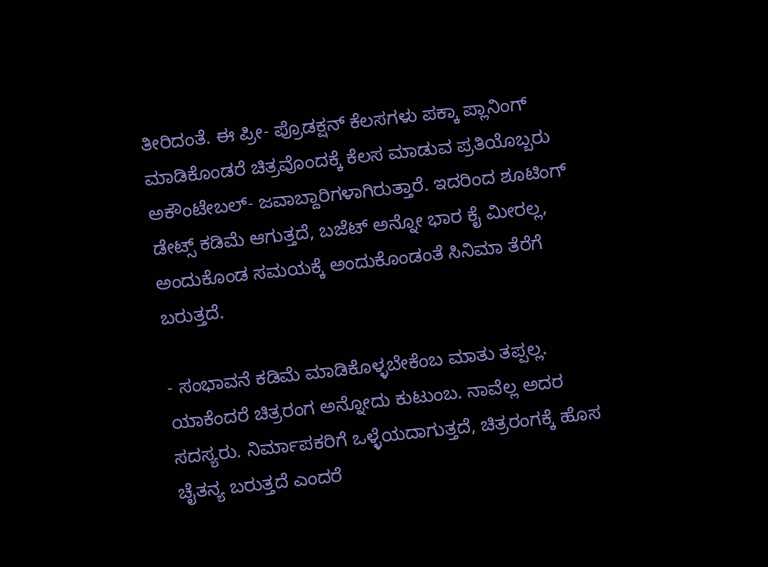ತೀರಿದಂತೆ. ಈ ಪ್ರೀ- ಪ್ರೊಡಕ್ಷನ್‌ ಕೆಲಸಗಳು ಪಕ್ಕಾ ಪ್ಲಾನಿಂಗ್‌ ಮಾಡಿಕೊಂಡರೆ ಚಿತ್ರವೊಂದಕ್ಕೆ ಕೆಲಸ ಮಾಡುವ ಪ್ರತಿಯೊಬ್ಬರು ಅಕೌಂಟೇಬಲ್‌- ಜವಾಬ್ದಾರಿಗಳಾಗಿರುತ್ತಾರೆ. ಇದರಿಂದ ಶೂಟಿಂಗ್‌ ಡೇಟ್ಸ್‌ ಕಡಿಮೆ ಆಗುತ್ತದೆ, ಬಜೆಟ್‌ ಅನ್ನೋ ಭಾರ ಕೈ ಮೀರಲ್ಲ, ಅಂದುಕೊಂಡ ಸಮಯಕ್ಕೆ ಅಂದುಕೊಂಡಂತೆ ಸಿನಿಮಾ ತೆರೆಗೆ ಬರುತ್ತದೆ.

- ಸಂಭಾವನೆ ಕಡಿಮೆ ಮಾಡಿಕೊಳ್ಳಬೇಕೆಂಬ ಮಾತು ತಪ್ಪಲ್ಲ. ಯಾಕೆಂದರೆ ಚಿತ್ರರಂಗ ಅನ್ನೋದು ಕುಟುಂಬ. ನಾವೆಲ್ಲ ಅದರ ಸದಸ್ಯರು. ನಿರ್ಮಾಪಕರಿಗೆ ಒಳ್ಳೆಯದಾಗುತ್ತದೆ, ಚಿತ್ರರಂಗಕ್ಕೆ ಹೊಸ ಚೈತನ್ಯ ಬರುತ್ತದೆ ಎಂದರೆ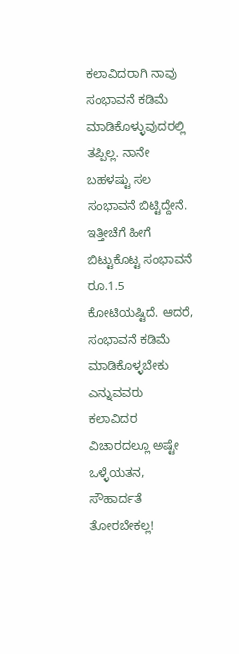ಕಲಾವಿದರಾಗಿ ನಾವು ಸಂಭಾವನೆ ಕಡಿಮೆ ಮಾಡಿಕೊಳ್ಳುವುದರಲ್ಲಿ ತಪ್ಪಿಲ್ಲ. ನಾನೇ ಬಹಳಷ್ಟು ಸಲ ಸಂಭಾವನೆ ಬಿಟ್ಟಿದ್ದೇನೆ. ಇತ್ತೀಚೆಗೆ ಹೀಗೆ ಬಿಟ್ಟುಕೊಟ್ಟ ಸಂಭಾವನೆ ರೂ.1.5 ಕೋಟಿಯಷ್ಟಿದೆ. ಆದರೆ, ಸಂಭಾವನೆ ಕಡಿಮೆ ಮಾಡಿಕೊಳ್ಳಬೇಕು ಎನ್ನುವವರು ಕಲಾವಿದರ ವಿಚಾರದಲ್ಲೂ ಅಷ್ಟೇ ಒಳ್ಳೆಯತನ, ಸೌಹಾರ್ದತೆ ತೋರಬೇಕಲ್ಲ!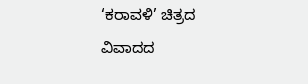‘ಕರಾವಳಿ’ ಚಿತ್ರದ ವಿವಾದದ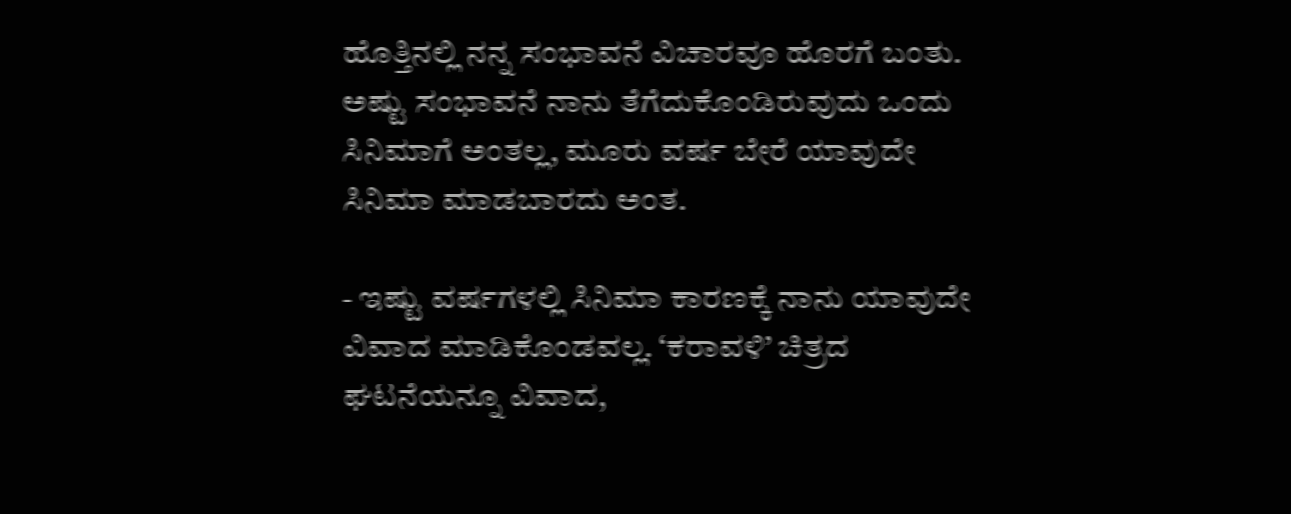ಹೊತ್ತಿನಲ್ಲಿ ನನ್ನ ಸಂಭಾವನೆ ವಿಚಾರವೂ ಹೊರಗೆ ಬಂತು. ಅಷ್ಟು ಸಂಭಾವನೆ ನಾನು ತೆಗೆದುಕೊಂಡಿರುವುದು ಒಂದು ಸಿನಿಮಾಗೆ ಅಂತಲ್ಲ, ಮೂರು ವರ್ಷ ಬೇರೆ ಯಾವುದೇ ಸಿನಿಮಾ ಮಾಡಬಾರದು ಅಂತ.

- ಇಷ್ಟು ವರ್ಷಗಳಲ್ಲಿ ಸಿನಿಮಾ ಕಾರಣಕ್ಕೆ ನಾನು ಯಾವುದೇ ವಿವಾದ ಮಾಡಿಕೊಂಡವಲ್ಲ. ‘ಕರಾವಳಿ’ ಚಿತ್ರದ ಘಟನೆಯನ್ನೂ ವಿವಾದ,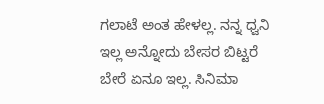ಗಲಾಟೆ ಅಂತ ಹೇಳಲ್ಲ. ನನ್ನ ಧ್ವನಿ ಇಲ್ಲ ಅನ್ನೋದು ಬೇಸರ ಬಿಟ್ಟರೆ ಬೇರೆ ಏನೂ ಇಲ್ಲ. ಸಿನಿಮಾ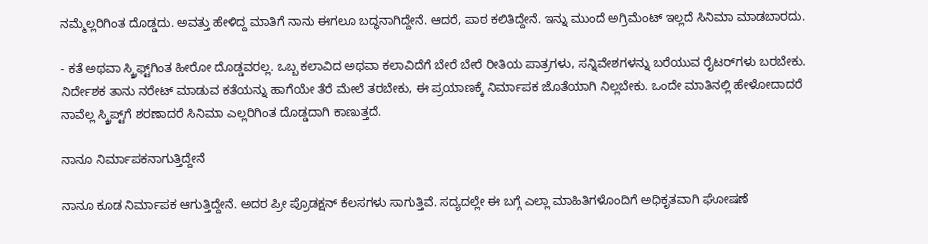ನಮ್ಮೆಲ್ಲರಿಗಿಂತ ದೊಡ್ಡದು. ಅವತ್ತು ಹೇಳಿದ್ದ ಮಾತಿಗೆ ನಾನು ಈಗಲೂ ಬದ್ಧನಾಗಿದ್ದೇನೆ. ಆದರೆ, ಪಾಠ ಕಲಿತಿದ್ದೇನೆ. ಇನ್ನು ಮುಂದೆ ಅಗ್ರಿಮೆಂಟ್‌ ಇಲ್ಲದೆ ಸಿನಿಮಾ ಮಾಡಬಾರದು.

- ಕತೆ ಅಥವಾ ಸ್ಕ್ರಿಫ್ಟ್‌ಗಿಂತ ಹೀರೋ ದೊಡ್ಡವರಲ್ಲ. ಒಬ್ಬ ಕಲಾವಿದ ಅಥವಾ ಕಲಾವಿದೆಗೆ ಬೇರೆ ಬೇರೆ ರೀತಿಯ ಪಾತ್ರಗಳು, ಸನ್ನಿವೇಶಗಳನ್ನು ಬರೆಯುವ ರೈಟರ್‌ಗಳು ಬರಬೇಕು. ನಿರ್ದೇಶಕ ತಾನು ನರೇಟ್‌ ಮಾಡುವ ಕತೆಯನ್ನು ಹಾಗೆಯೇ ತೆರೆ ಮೇಲೆ ತರಬೇಕು, ಈ ಪ್ರಯಾಣಕ್ಕೆ ನಿರ್ಮಾಪಕ ಜೊತೆಯಾಗಿ ನಿಲ್ಲಬೇಕು. ಒಂದೇ ಮಾತಿನಲ್ಲಿ ಹೇಳೋದಾದರೆ ನಾವೆಲ್ಲ ಸ್ಕ್ರಿಪ್ಟ್‌ಗೆ ಶರಣಾದರೆ ಸಿನಿಮಾ ಎಲ್ಲರಿಗಿಂತ ದೊಡ್ಡದಾಗಿ ಕಾಣುತ್ತದೆ.

ನಾನೂ ನಿರ್ಮಾಪಕನಾಗುತ್ತಿದ್ದೇನೆ

ನಾನೂ ಕೂಡ ನಿರ್ಮಾಪಕ ಆಗುತ್ತಿದ್ದೇನೆ. ಅದರ ಪ್ರೀ ಪ್ರೊಡಕ್ಷನ್‌ ಕೆಲಸಗಳು ಸಾಗುತ್ತಿವೆ. ಸದ್ಯದಲ್ಲೇ ಈ ಬಗ್ಗೆ ಎಲ್ಲಾ ಮಾಹಿತಿಗಳೊಂದಿಗೆ ಅಧಿಕೃತವಾಗಿ ಘೋಷಣೆ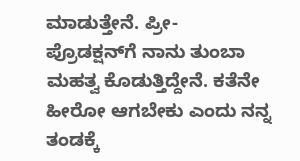ಮಾಡುತ್ತೇನೆ. ಪ್ರೀ- ಪ್ರೊಡಕ್ಷನ್‌ಗೆ ನಾನು ತುಂಬಾ ಮಹತ್ವ ಕೊಡುತ್ತಿದ್ದೇನೆ. ಕತೆನೇ ಹೀರೋ ಆಗಬೇಕು ಎಂದು ನನ್ನ ತಂಡಕ್ಕೆ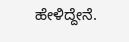ಹೇಳಿದ್ದೇನೆ.